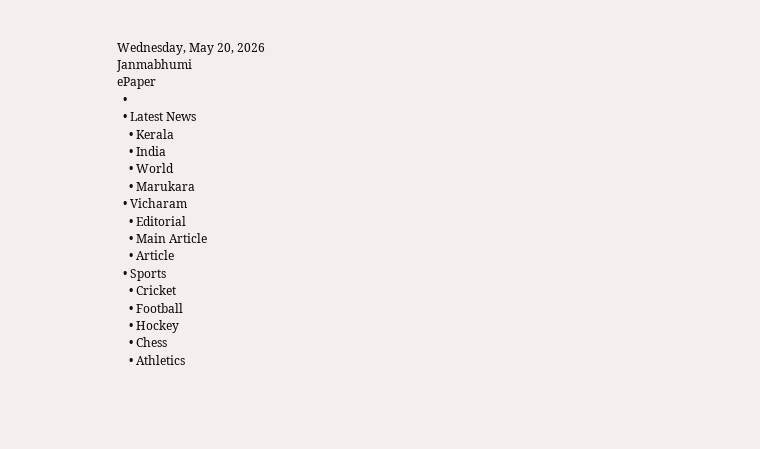Wednesday, May 20, 2026
Janmabhumi
ePaper
  •
  • Latest News
    • Kerala
    • India
    • World
    • Marukara
  • Vicharam
    • Editorial
    • Main Article
    • Article
  • Sports
    • Cricket
    • Football
    • Hockey
    • Chess
    • Athletics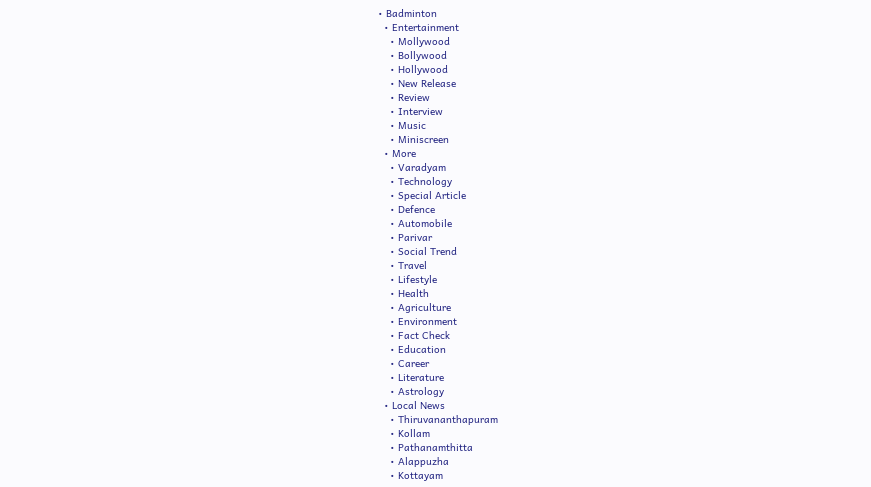• Badminton
  • Entertainment
    • Mollywood
    • Bollywood
    • Hollywood
    • New Release
    • Review
    • Interview
    • Music
    • Miniscreen
  • More
    • Varadyam
    • Technology
    • Special Article
    • Defence
    • Automobile
    • Parivar
    • Social Trend
    • Travel
    • Lifestyle
    • Health
    • Agriculture
    • Environment
    • Fact Check
    • Education
    • Career
    • Literature
    • Astrology
  • Local News
    • Thiruvananthapuram
    • Kollam
    • Pathanamthitta
    • Alappuzha
    • Kottayam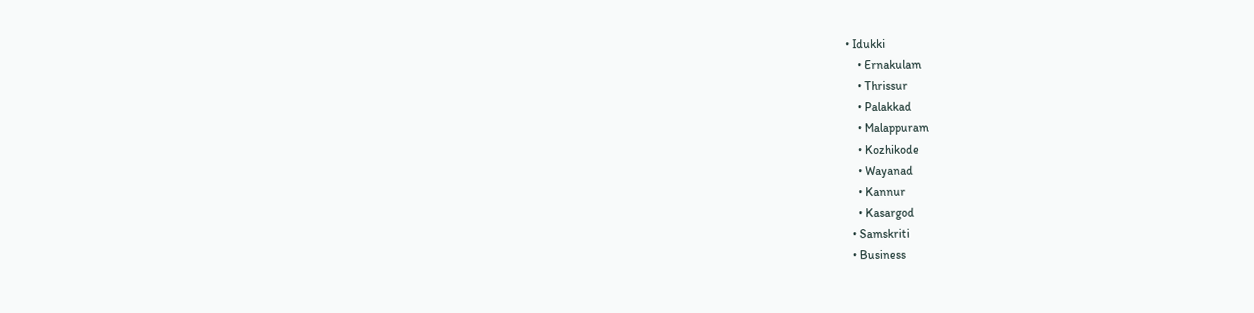• Idukki
    • Ernakulam
    • Thrissur
    • Palakkad
    • Malappuram
    • Kozhikode
    • Wayanad
    • Kannur
    • Kasargod
  • Samskriti
  • Business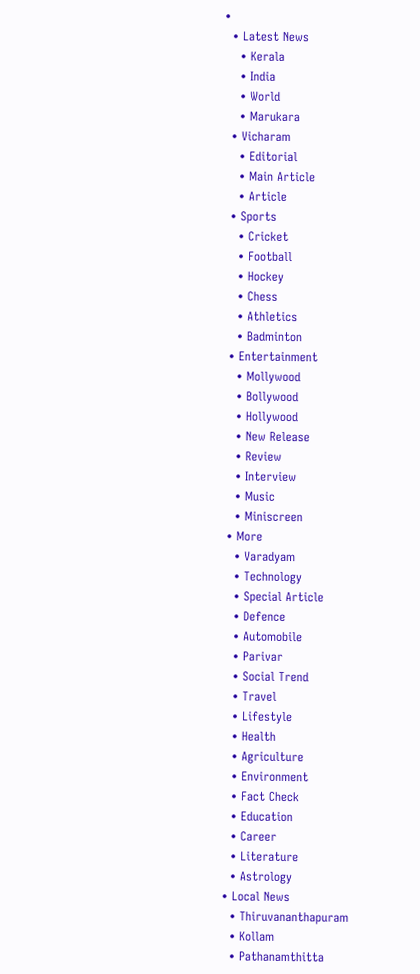•
  • Latest News
    • Kerala
    • India
    • World
    • Marukara
  • Vicharam
    • Editorial
    • Main Article
    • Article
  • Sports
    • Cricket
    • Football
    • Hockey
    • Chess
    • Athletics
    • Badminton
  • Entertainment
    • Mollywood
    • Bollywood
    • Hollywood
    • New Release
    • Review
    • Interview
    • Music
    • Miniscreen
  • More
    • Varadyam
    • Technology
    • Special Article
    • Defence
    • Automobile
    • Parivar
    • Social Trend
    • Travel
    • Lifestyle
    • Health
    • Agriculture
    • Environment
    • Fact Check
    • Education
    • Career
    • Literature
    • Astrology
  • Local News
    • Thiruvananthapuram
    • Kollam
    • Pathanamthitta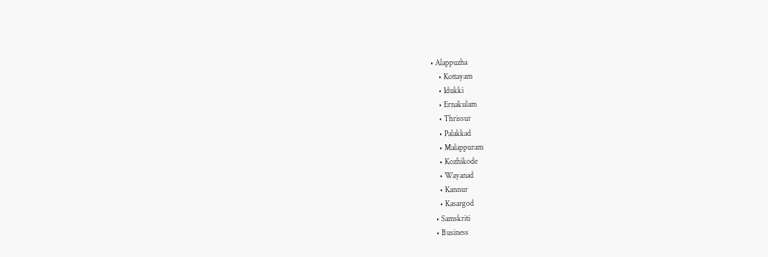• Alappuzha
    • Kottayam
    • Idukki
    • Ernakulam
    • Thrissur
    • Palakkad
    • Malappuram
    • Kozhikode
    • Wayanad
    • Kannur
    • Kasargod
  • Samskriti
  • Business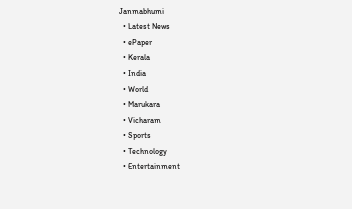Janmabhumi
  • Latest News
  • ePaper
  • Kerala
  • India
  • World
  • Marukara
  • Vicharam
  • Sports
  • Technology
  • Entertainment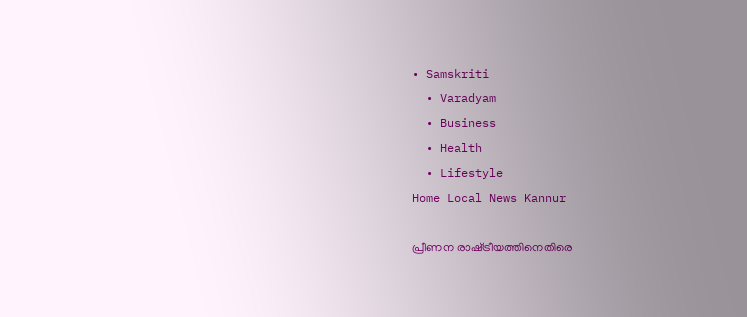• Samskriti
  • Varadyam
  • Business
  • Health
  • Lifestyle
Home Local News Kannur

പ്രീണന രാഷ്‌ട്രീയത്തിനെതിരെ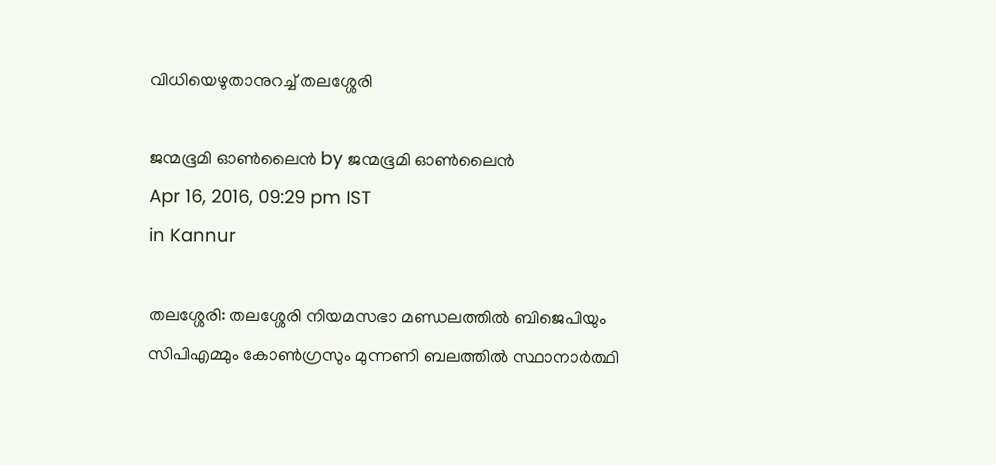വിധിയെഴുതാനുറച്ച് തലശ്ശേരി

ജന്മഭൂമി ഓണ്‍ലൈന്‍ by ജന്മഭൂമി ഓണ്‍ലൈന്‍
Apr 16, 2016, 09:29 pm IST
in Kannur

തലശ്ശേരി: തലശ്ശേരി നിയമസഭാ മണ്ഡലത്തില്‍ ബിജെപിയും സിപിഎമ്മും കോണ്‍ഗ്രസും മുന്നണി ബലത്തില്‍ സ്ഥാനാര്‍ത്ഥി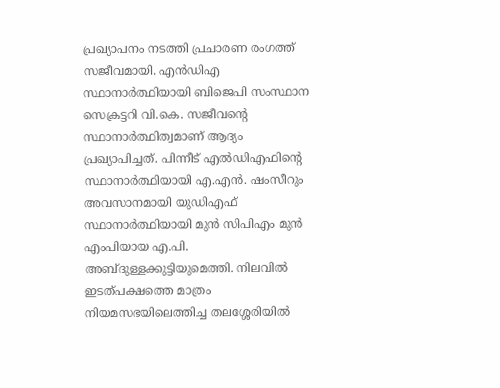പ്രഖ്യാപനം നടത്തി പ്രചാരണ രംഗത്ത് സജീവമായി. എന്‍ഡിഎ സ്ഥാനാര്‍ത്ഥിയായി ബിജെപി സംസ്ഥാന സെക്രട്ടറി വി.കെ. സജീവന്റെ സ്ഥാനാര്‍ത്ഥിത്വമാണ് ആദ്യം പ്രഖ്യാപിച്ചത്. പിന്നീട് എല്‍ഡിഎഫിന്റെ സ്ഥാനാര്‍ത്ഥിയായി എ.എന്‍. ഷംസീറും അവസാനമായി യുഡിഎഫ് സ്ഥാനാര്‍ത്ഥിയായി മുന്‍ സിപിഎം മുന്‍ എംപിയായ എ.പി. അബ്ദുള്ളക്കുട്ടിയുമെത്തി. നിലവില്‍ ഇടത്പക്ഷത്തെ മാത്രം നിയമസഭയിലെത്തിച്ച തലശ്ശേരിയില്‍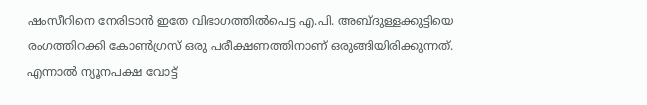ഷംസീറിനെ നേരിടാന്‍ ഇതേ വിഭാഗത്തില്‍പെട്ട എ.പി. അബ്ദുള്ളക്കുട്ടിയെ രംഗത്തിറക്കി കോണ്‍ഗ്രസ് ഒരു പരീക്ഷണത്തിനാണ് ഒരുങ്ങിയിരിക്കുന്നത്. എന്നാല്‍ ന്യൂനപക്ഷ വോട്ട്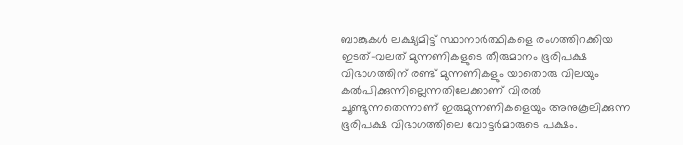ബാങ്കുകള്‍ ലക്ഷ്യമിട്ട് സ്ഥാനാര്‍ത്ഥികളെ രംഗത്തിറക്കിയ ഇടത്-വലത് മുന്നണികളുടെ തീരുമാനം ഭൂരിപക്ഷ വിഭാഗത്തിന് രണ്ട് മുന്നണികളും യാതൊരു വിലയും കല്‍പിക്കുന്നില്ലെന്നതിലേക്കാണ് വിരല്‍ ചൂണ്ടുന്നതെന്നാണ് ഇരുമുന്നണികളെയും അനുകൂലിക്കുന്ന ഭൂരിപക്ഷ വിഭാഗത്തിലെ വോട്ടര്‍മാരുടെ പക്ഷം.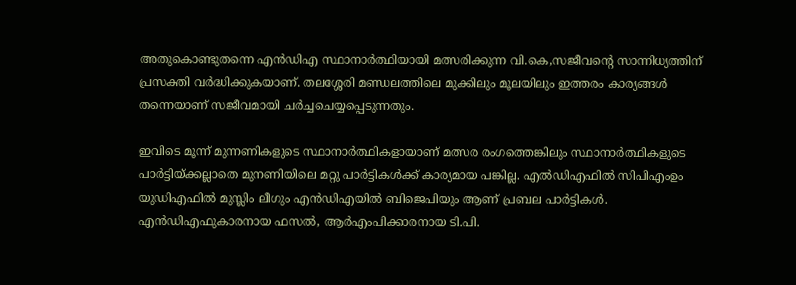അതുകൊണ്ടുതന്നെ എന്‍ഡിഎ സ്ഥാനാര്‍ത്ഥിയായി മത്സരിക്കുന്ന വി.കെ,സജീവന്റെ സാന്നിധ്യത്തിന് പ്രസക്തി വര്‍ദ്ധിക്കുകയാണ്. തലശ്ശേരി മണ്ഡലത്തിലെ മുക്കിലും മൂലയിലും ഇത്തരം കാര്യങ്ങള്‍ തന്നെയാണ് സജീവമായി ചര്‍ച്ചചെയ്യപ്പെടുന്നതും.

ഇവിടെ മൂന്ന് മുന്നണികളുടെ സ്ഥാനാര്‍ത്ഥികളായാണ് മത്സര രംഗത്തെങ്കിലും സ്ഥാനാര്‍ത്ഥികളുടെ പാര്‍ട്ടിയ്‌ക്കല്ലാതെ മുനണിയിലെ മറ്റു പാര്‍ട്ടികള്‍ക്ക് കാര്യമായ പങ്കില്ല. എല്‍ഡിഎഫില്‍ സിപിഎംഉം യുഡിഎഫില്‍ മുസ്ലിം ലീഗും എന്‍ഡിഎയില്‍ ബിജെപിയും ആണ് പ്രബല പാര്‍ട്ടികള്‍. എന്‍ഡിഎഫുകാരനായ ഫസല്‍, ആര്‍എംപിക്കാരനായ ടി.പി.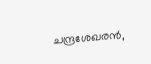ചന്ദ്രശേഖരന്‍,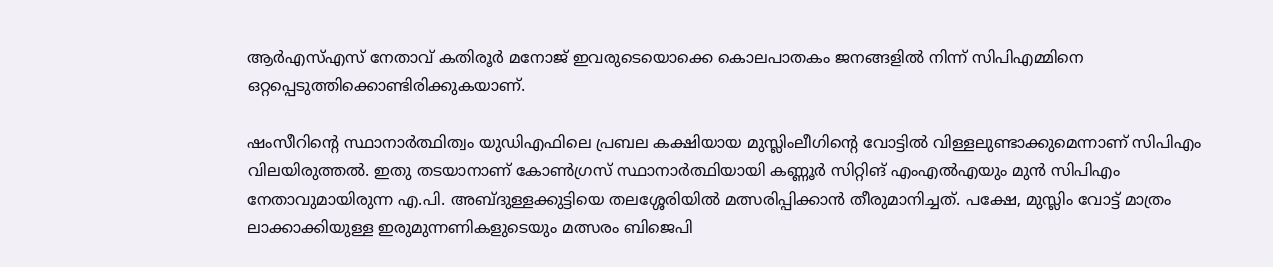ആര്‍എസ്എസ് നേതാവ് കതിരൂര്‍ മനോജ് ഇവരുടെയൊക്കെ കൊലപാതകം ജനങ്ങളില്‍ നിന്ന് സിപിഎമ്മിനെ ഒറ്റപ്പെടുത്തിക്കൊണ്ടിരിക്കുകയാണ്.

ഷംസീറിന്റെ സ്ഥാനാര്‍ത്ഥിത്വം യുഡിഎഫിലെ പ്രബല കക്ഷിയായ മുസ്ലിംലീഗിന്റെ വോട്ടില്‍ വിള്ളലുണ്ടാക്കുമെന്നാണ് സിപിഎം വിലയിരുത്തല്‍. ഇതു തടയാനാണ് കോണ്‍ഗ്രസ് സ്ഥാനാര്‍ത്ഥിയായി കണ്ണൂര്‍ സിറ്റിങ് എംഎല്‍എയും മുന്‍ സിപിഎം നേതാവുമായിരുന്ന എ.പി. അബ്ദുള്ളക്കുട്ടിയെ തലശ്ശേരിയില്‍ മത്സരിപ്പിക്കാന്‍ തീരുമാനിച്ചത്. പക്ഷേ, മുസ്ലിം വോട്ട് മാത്രം ലാക്കാക്കിയുള്ള ഇരുമുന്നണികളുടെയും മത്സരം ബിജെപി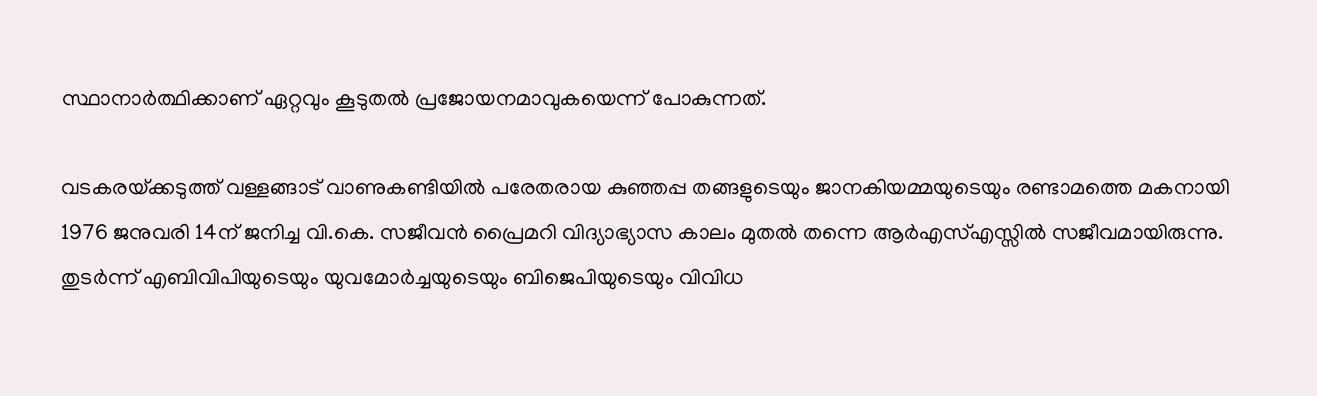സ്ഥാനാര്‍ത്ഥിക്കാണ് ഏറ്റവും കൂടുതല്‍ പ്രജോയനമാവുകയെന്ന് പോകുന്നത്.

വടകരയ്‌ക്കടുത്ത് വള്ളങ്ങാട് വാണുകണ്ടിയില്‍ പരേതരായ കുഞ്ഞപ്പ തങ്ങളുടെയും ജാനകിയമ്മയുടെയും രണ്ടാമത്തെ മകനായി 1976 ജനുവരി 14ന് ജനിച്ച വി.കെ. സജീവന്‍ പ്രൈമറി വിദ്യാഭ്യാസ കാലം മുതല്‍ തന്നെ ആര്‍എസ്എസ്സില്‍ സജീവമായിരുന്നു. തുടര്‍ന്ന് എബിവിപിയുടെയും യുവമോര്‍ച്ചയുടെയും ബിജെപിയുടെയും വിവിധ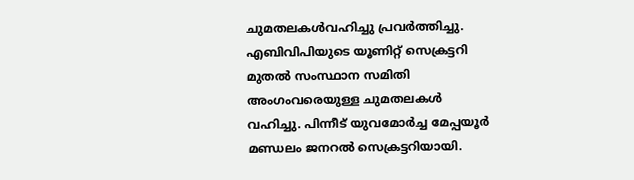ചുമതലകള്‍വഹിച്ചു പ്രവര്‍ത്തിച്ചു. എബിവിപിയുടെ യൂണിറ്റ് സെക്രട്ടറി മുതല്‍ സംസ്ഥാന സമിതി അംഗംവരെയുള്ള ചുമതലകള്‍ വഹിച്ചു. പിന്നീട് യുവമോര്‍ച്ച മേപ്പയൂര്‍ മണ്ഡലം ജനറല്‍ സെക്രട്ടറിയായി.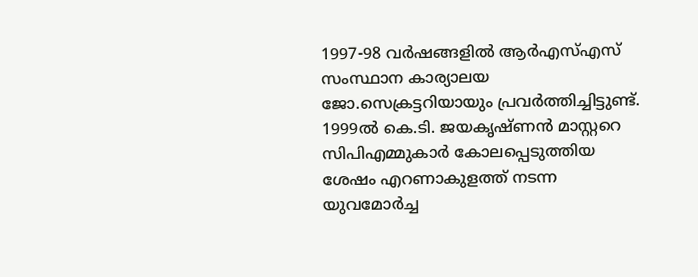1997-98 വര്‍ഷങ്ങളില്‍ ആര്‍എസ്എസ് സംസ്ഥാന കാര്യാലയ ജോ.സെക്രട്ടറിയായും പ്രവര്‍ത്തിച്ചിട്ടുണ്ട്. 1999ല്‍ കെ.ടി. ജയകൃഷ്ണന്‍ മാസ്റ്ററെ സിപിഎമ്മുകാര്‍ കോലപ്പെടുത്തിയ ശേഷം എറണാകുളത്ത് നടന്ന യുവമോര്‍ച്ച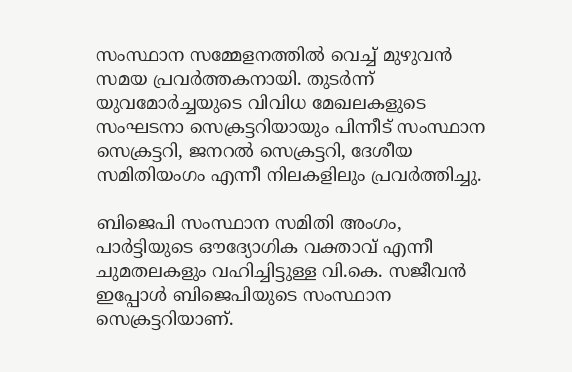സംസ്ഥാന സമ്മേളനത്തില്‍ വെച്ച് മുഴുവന്‍ സമയ പ്രവര്‍ത്തകനായി. തുടര്‍ന്ന് യുവമോര്‍ച്ചയുടെ വിവിധ മേഖലകളുടെ സംഘടനാ സെക്രട്ടറിയായും പിന്നീട് സംസ്ഥാന സെക്രട്ടറി, ജനറല്‍ സെക്രട്ടറി, ദേശീയ സമിതിയംഗം എന്നീ നിലകളിലും പ്രവര്‍ത്തിച്ചു.

ബിജെപി സംസ്ഥാന സമിതി അംഗം, പാര്‍ട്ടിയുടെ ഔദ്യോഗിക വക്താവ് എന്നീ ചുമതലകളും വഹിച്ചിട്ടുള്ള വി.കെ. സജീവന്‍ ഇപ്പോള്‍ ബിജെപിയുടെ സംസ്ഥാന സെക്രട്ടറിയാണ്.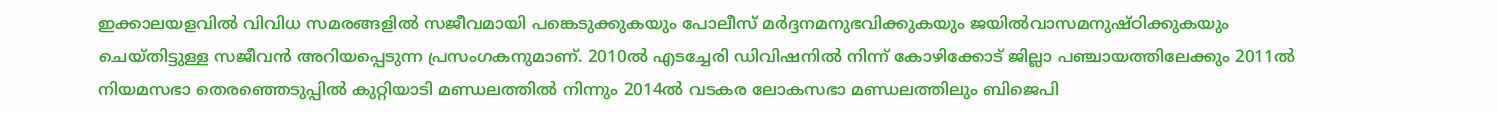ഇക്കാലയളവില്‍ വിവിധ സമരങ്ങളില്‍ സജീവമായി പങ്കെടുക്കുകയും പോലീസ് മര്‍ദ്ദനമനുഭവിക്കുകയും ജയില്‍വാസമനുഷ്ഠിക്കുകയും ചെയ്തിട്ടുള്ള സജീവന്‍ അറിയപ്പെടുന്ന പ്രസംഗകനുമാണ്. 2010ല്‍ എടച്ചേരി ഡിവിഷനില്‍ നിന്ന് കോഴിക്കോട് ജില്ലാ പഞ്ചായത്തിലേക്കും 2011ല്‍ നിയമസഭാ തെരഞ്ഞെടുപ്പില്‍ കുറ്റിയാടി മണ്ഡലത്തില്‍ നിന്നും 2014ല്‍ വടകര ലോകസഭാ മണ്ഡലത്തിലും ബിജെപി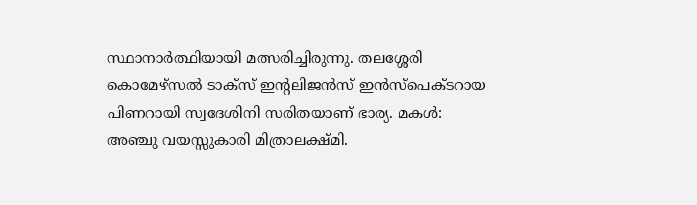സ്ഥാനാര്‍ത്ഥിയായി മത്സരിച്ചിരുന്നു. തലശ്ശേരി കൊമേഴ്‌സല്‍ ടാക്‌സ് ഇന്റലിജന്‍സ് ഇന്‍സ്‌പെക്ടറായ പിണറായി സ്വദേശിനി സരിതയാണ് ഭാര്യ. മകള്‍: അഞ്ചു വയസ്സുകാരി മിത്രാലക്ഷ്മി.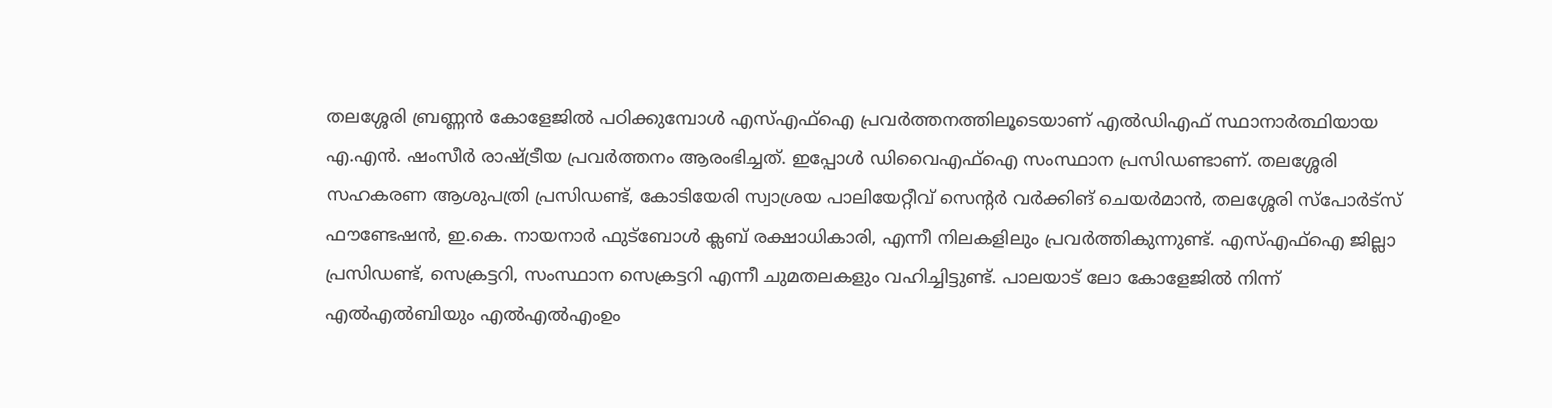തലശ്ശേരി ബ്രണ്ണന്‍ കോളേജില്‍ പഠിക്കുമ്പോള്‍ എസ്എഫ്‌ഐ പ്രവര്‍ത്തനത്തിലൂടെയാണ് എല്‍ഡിഎഫ് സ്ഥാനാര്‍ത്ഥിയായ എ.എന്‍. ഷംസീര്‍ രാഷ്‌ട്രീയ പ്രവര്‍ത്തനം ആരംഭിച്ചത്. ഇപ്പോള്‍ ഡിവൈഎഫ്‌ഐ സംസ്ഥാന പ്രസിഡണ്ടാണ്. തലശ്ശേരി സഹകരണ ആശുപത്രി പ്രസിഡണ്ട്, കോടിയേരി സ്വാശ്രയ പാലിയേറ്റീവ് സെന്റര്‍ വര്‍ക്കിങ് ചെയര്‍മാന്‍, തലശ്ശേരി സ്‌പോര്‍ട്‌സ് ഫൗണ്ടേഷന്‍, ഇ.കെ. നായനാര്‍ ഫുട്‌ബോള്‍ ക്ലബ് രക്ഷാധികാരി, എന്നീ നിലകളിലും പ്രവര്‍ത്തികുന്നുണ്ട്. എസ്എഫ്‌ഐ ജില്ലാ പ്രസിഡണ്ട്, സെക്രട്ടറി, സംസ്ഥാന സെക്രട്ടറി എന്നീ ചുമതലകളും വഹിച്ചിട്ടുണ്ട്. പാലയാട് ലോ കോളേജില്‍ നിന്ന് എല്‍എല്‍ബിയും എല്‍എല്‍എംഉം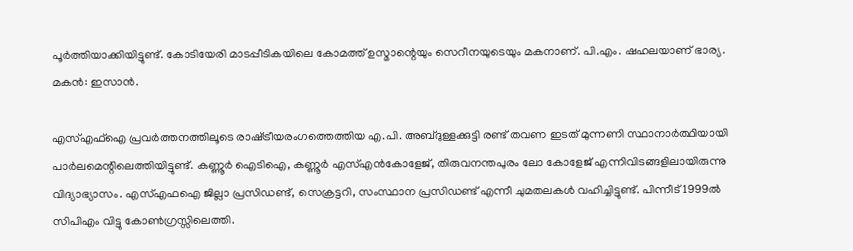പൂര്‍ത്തിയാക്കിയിട്ടുണ്ട്. കോടിയേരി മാടപ്പീടികയിലെ കോമത്ത് ഉസ്മാന്റെയും സെറീനയുടെയും മകനാണ്. പി.എം. ഷഹലയാണ് ഭാര്യ. മകന്‍: ഇസാന്‍.

എസ്എഫ്‌ഐ പ്രവര്‍ത്തനത്തിലൂടെ രാഷ്‌ട്രീയരംഗത്തെത്തിയ എ.പി. അബ്ദുള്ളക്കുട്ടി രണ്ട് തവണ ഇടത് മുന്നണി സ്ഥാനാര്‍ത്ഥിയായി പാര്‍ലമെന്റിലെത്തിയിട്ടുണ്ട്. കണ്ണൂര്‍ ഐടിഐ, കണ്ണൂര്‍ എസ്എന്‍കോളേജ്, തിരുവനന്തപുരം ലോ കോളേജ് എന്നിവിടങ്ങളിലായിരുന്നു വിദ്യാഭ്യാസം. എസ്എഫഐ ജില്ലാ പ്രസിഡണ്ട്, സെക്രട്ടറി, സംസ്ഥാന പ്രസിഡണ്ട് എന്നീ ചുമതലകള്‍ വഹിച്ചിട്ടുണ്ട്. പിന്നീട് 1999ല്‍ സിപിഎം വിട്ടു കോണ്‍ഗ്രസ്സിലെത്തി.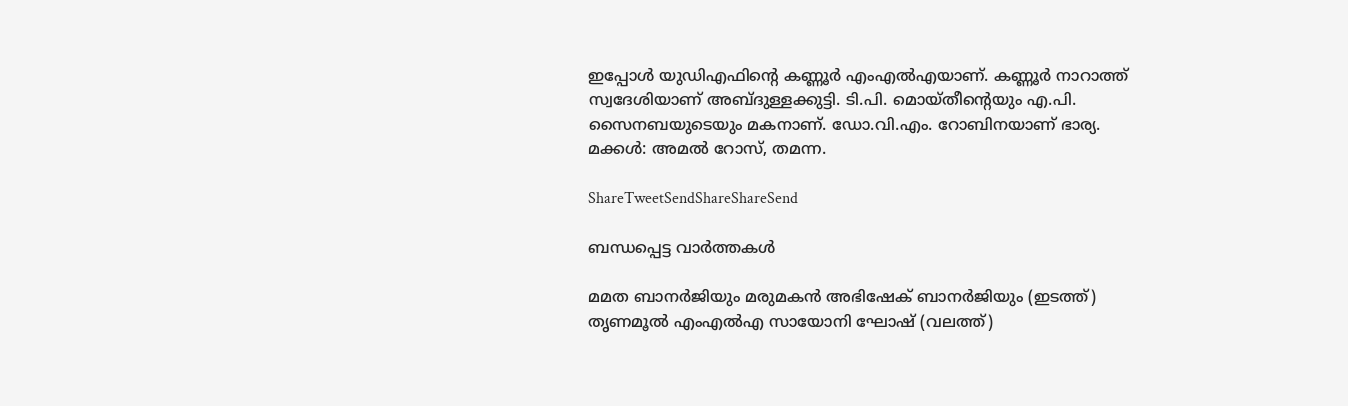ഇപ്പോള്‍ യുഡിഎഫിന്റെ കണ്ണൂര്‍ എംഎല്‍എയാണ്. കണ്ണൂര്‍ നാറാത്ത് സ്വദേശിയാണ് അബ്ദുള്ളക്കുട്ടി. ടി.പി. മൊയ്തീന്റെയും എ.പി. സൈനബയുടെയും മകനാണ്. ഡോ.വി.എം. റോബിനയാണ് ഭാര്യ. മക്കള്‍: അമല്‍ റോസ്, തമന്ന.

ShareTweetSendShareShareSend

ബന്ധപ്പെട്ട വാര്‍ത്തകള്‍

മമത ബാനര്‍ജിയും മരുമകന്‍ അഭിഷേക് ബാനര്‍ജിയും (ഇടത്ത്) തൃണമൂല്‍ എംഎല്‍എ സായോനി ഘോഷ് (വലത്ത്)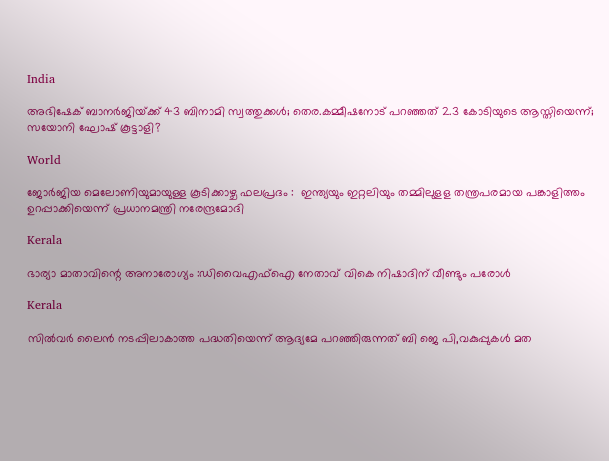India

അഭിഷേക് ബാനര്‍ജിയ്‌ക്ക് 43 ബിനാമി സ്വത്തുക്കള്‍; തെര.കമ്മീഷനോട് പറഞ്ഞത് 2.3 കോടിയുടെ ആസ്തിയെന്ന്; സയോനി ഘോഷ് കൂട്ടാളി?

World

ജോർജിയ മെലോണിയുമായുള്ള കൂടിക്കാഴ്ച ഫലപ്രദം :  ഇന്ത്യയും ഇറ്റലിയും തമ്മിലുളള തന്ത്രപരമായ പങ്കാളിത്തം ഉറപ്പാക്കിയെന്ന് പ്രധാനമന്ത്രി നരേന്ദ്രമോദി

Kerala

ഭാര്യാ മാതാവിന്റെ അനാരോഗ്യം :ഡിവൈഎഫ്‌ഐ നേതാവ് വികെ നിഷാദിന് വീണ്ടും പരോള്‍

Kerala

സില്‍വര്‍ ലൈന്‍ നടപ്പിലാകാത്ത പദ്ധതിയെന്ന് ആദ്യമേ പറഞ്ഞിരുന്നത് ബി ജെ പി,വകുപ്പുകള്‍ മത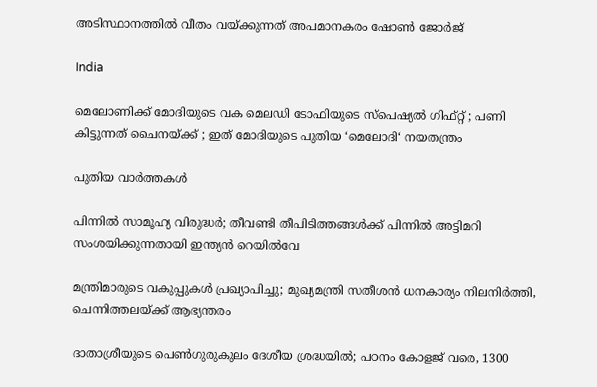അടിസ്ഥാനത്തില്‍ വീതം വയ്‌ക്കുന്നത് അപമാനകരം ഷോണ്‍ ജോര്‍ജ്

India

മെലോണിക്ക് മോദിയുടെ വക മെലഡി ടോഫിയുടെ സ്പെഷ്യൽ ഗിഫ്റ്റ് ; പണി കിട്ടുന്നത് ചൈനയ്‌ക്ക് ; ഇത് മോദിയുടെ പുതിയ ‘മെലോദി‘ നയതന്ത്രം

പുതിയ വാര്‍ത്തകള്‍

പിന്നിൽ സാമൂഹ്യ വിരുദ്ധർ; തീവണ്ടി തീപിടിത്തങ്ങൾക്ക് പിന്നിൽ അട്ടിമറി സംശയിക്കുന്നതായി ഇന്ത്യൻ റെയിൽവേ

മന്ത്രിമാരുടെ വകുപ്പുകൾ പ്രഖ്യാപിച്ചു; മുഖ്യമന്ത്രി സതീശൻ ധനകാര്യം നിലനിർത്തി, ചെന്നിത്തലയ്‌ക്ക് ആഭ്യന്തരം

ദാതാശ്രീയുടെ പെണ്‍ഗുരുകുലം ദേശീയ ശ്രദ്ധയില്‍; പഠനം കോളജ് വരെ, 1300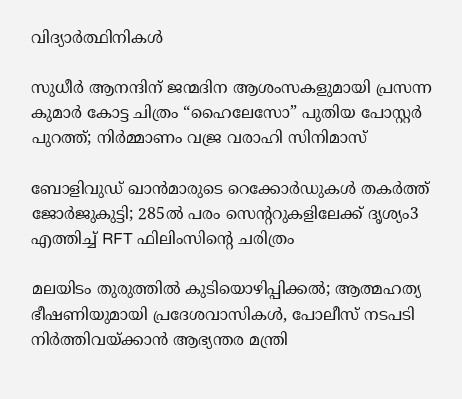വിദ്യാര്‍ത്ഥിനികള്‍

സുധീർ ആനന്ദിന് ജന്മദിന ആശംസകളുമായി പ്രസന്ന കുമാർ കോട്ട ചിത്രം “ഹൈലേസോ” പുതിയ പോസ്റ്റർ പുറത്ത്; നിർമ്മാണം വജ്ര വരാഹി സിനിമാസ്

ബോളിവുഡ് ഖാൻമാരുടെ റെക്കോർഡുകൾ തകർത്ത് ജോർജുകുട്ടി; 285ൽ പരം സെൻ്ററുകളിലേക്ക് ദൃശ്യം3 എത്തിച്ച് RFT ഫിലിംസിന്റെ ചരിത്രം

മലയിടം തുരുത്തിൽ കുടിയൊഴിപ്പിക്കൽ; ആത്മഹത്യ ഭീഷണിയുമായി പ്രദേശവാസികൾ, പോലീസ് നടപടി നിർത്തിവയ്‌ക്കാൻ ആഭ്യന്തര മന്ത്രി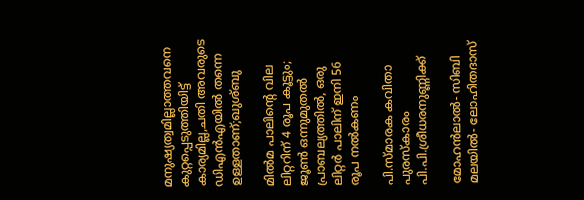മനുഷ്യത്വമില്ലാത്തവനെ കുറ്റപ്പെടുത്തിയിട്ട് കാര്യമില്ല,ചതി അവരുടെ ഡിഎൻഎയിൽ തന്നെ ഉള്ളതാണ്;ഖുശ്ബു

മിൽമ പാലിന്റെ വില ലിറ്ററിന് 4 രൂപ കൂട്ടും; ജൂൺ ഒന്നുമുതൽ പ്രാബല്യത്തിൽ, ഒരു ലിറ്റർ പാലിന് ഇനി 56 രൂപ നൽകണം

പി.സ്മാരക കവിതാ പുരസ്കാരം പി.പി.ശ്രീധരനുണ്ണിക്ക്

മോഹൻലാൽ- സിബി മലയിൽ- ലോഹിതദാസ്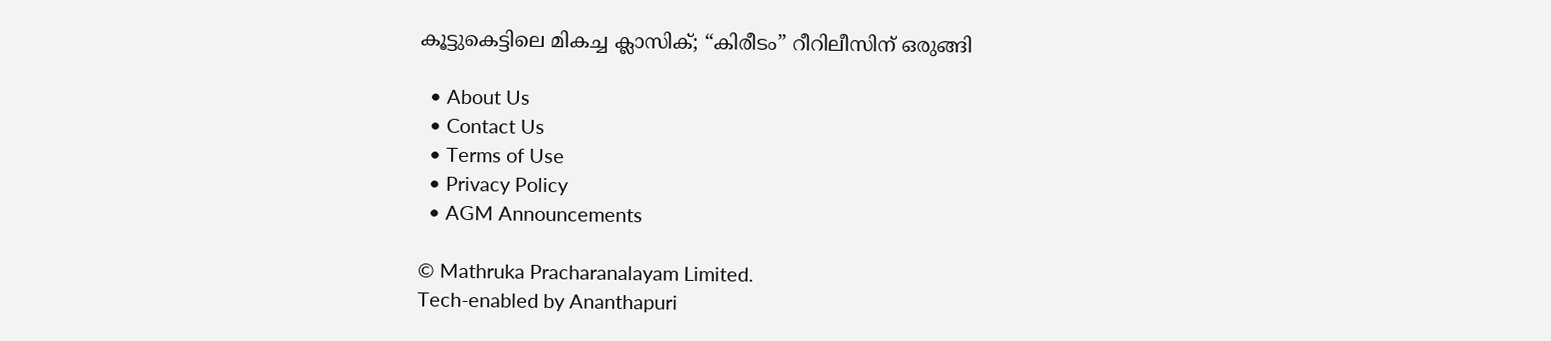കൂട്ടുകെട്ടിലെ മികച്ച ക്ലാസിക്‌; “കിരീടം” റീറിലീസിന് ഒരുങ്ങി

  • About Us
  • Contact Us
  • Terms of Use
  • Privacy Policy
  • AGM Announcements

© Mathruka Pracharanalayam Limited.
Tech-enabled by Ananthapuri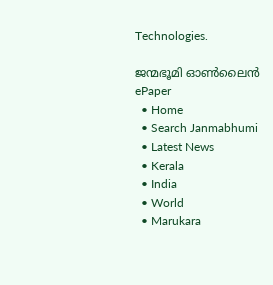Technologies.

ജന്മഭൂമി ഓണ്‍ലൈന്‍
ePaper
  • Home
  • Search Janmabhumi
  • Latest News
  • Kerala
  • India
  • World
  • Marukara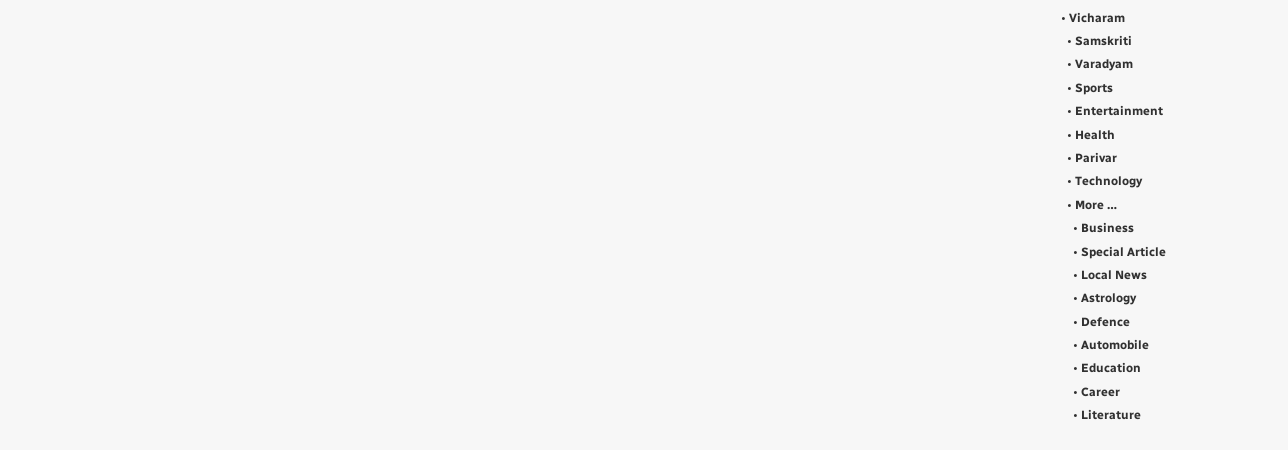• Vicharam
  • Samskriti
  • Varadyam
  • Sports
  • Entertainment
  • Health
  • Parivar
  • Technology
  • More …
    • Business
    • Special Article
    • Local News
    • Astrology
    • Defence
    • Automobile
    • Education
    • Career
    • Literature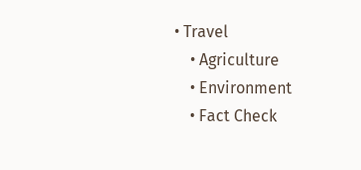• Travel
    • Agriculture
    • Environment
    • Fact Check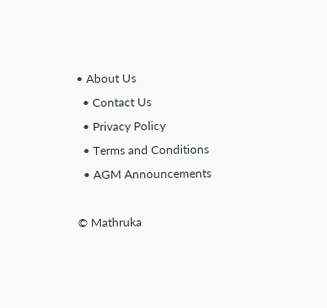• About Us
  • Contact Us
  • Privacy Policy
  • Terms and Conditions
  • AGM Announcements

© Mathruka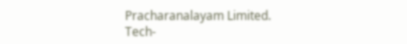Pracharanalayam Limited.
Tech-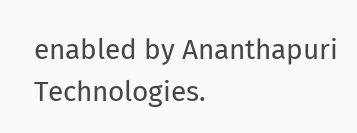enabled by Ananthapuri Technologies.